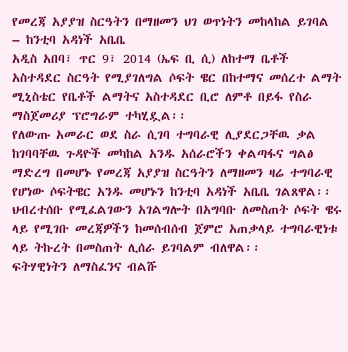የመረጃ አያያዝ ስርዓትን በማዘመን ህገ ወጥነትን መከላከል ይገባል – ከንቲባ አዳነች አቤቤ
አዲስ አበባ፣ ጥር 9፣ 2014 (ኤፍ ቢ ሲ) ለከተማ ቤቶች አስተዳደር ስርዓት የሚያገለግል ሶፍት ዌር በከተማና መሰረተ ልማት ሚኒስቴር የቤቶች ልማትና አስተዳደር ቢሮ ለምቶ በይፋ የስራ ማስጀመሪያ ፕሮግራም ተካሂዷል፡፡
የለውጡ አመራር ወደ ስራ ሲገባ ተግባራዊ ሊያደርጋቸዉ ቃል ከገባባቸዉ ጉዳዮች መካከል አንዱ አሰራሮችን ቀልጣፋና ግልፅ ማድረግ በመሆኑ የመረጃ አያያዝ ስርዓትን ለማዘመን ዛሬ ተግባራዊ የሆነው ሶፍትዌር አንዱ መሆኑን ከንቲባ አዳነች አቤቤ ገልጸዋል፡፡
ህብረተሰቡ የሚፈልገውን አገልግሎት በአግባቡ ለመስጠት ሶፍት ዌሩ ላይ የሚገቡ መረጃዎችን ከመሰብሰብ ጀምሮ አጠቃላይ ተግባራዊነቱ ላይ ትኩረት በመስጠት ሊሰራ ይገባልም ብለዋል፡፡
ፍትሃዊነትን ለማስፈንና ብልሹ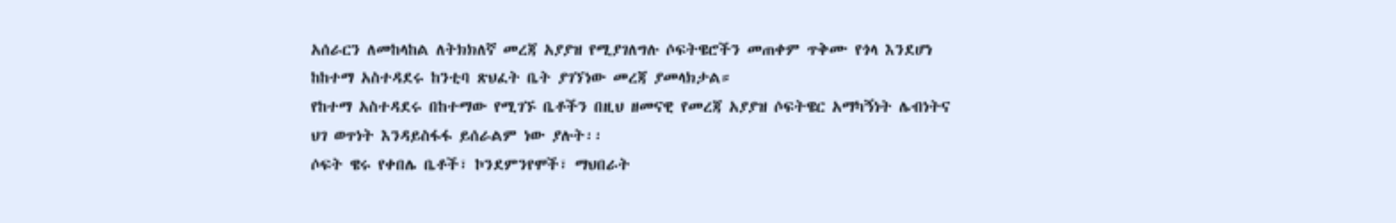አሰራርን ለመከላከል ለትክክለኛ መረጃ አያያዝ የሚያገለግሉ ሶፍትዌሮችን መጠቀም ጥቅሙ የጎላ እንደሆነ ከከተማ አስተዳደሩ ከንቲባ ጽህፈት ቤት ያገኘነው መረጃ ያመላክታል።
የከተማ አስተዳደሩ በከተማው የሚገኙ ቤቶችን በዚህ ዘመናዊ የመረጃ አያያዝ ሶፍትዌር አማካኝነት ሌብነትና ህገ ወጥነት እንዳይስፋፋ ይሰራልም ነው ያሉት፡፡
ሶፍት ዌሩ የቀበሌ ቤቶች፣ ኮንደምንየሞች፣ ማህበራት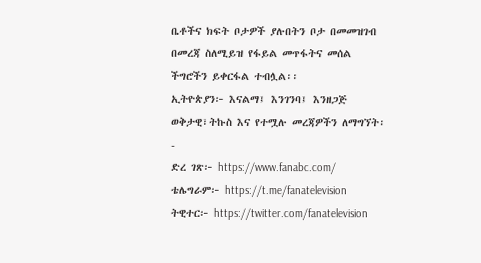ቤቶችና ክፍት ቦታዎች ያሉበትን ቦታ በመመዝገብ በመረጃ ስለሚይዝ የፋይል መጥፋትና መሰል ችግሮችን ይቀርፋል ተብሏል፡፡
ኢትዮጵያን፦ እናልማ፤ እንገንባ፤ እንዘጋጅ
ወቅታዊ፣ትኩስ እና የተሟሉ መረጃዎችን ለማግኘት፡-
ድረ ገጽ፦ https://www.fanabc.com/
ቴሌግራም፦ https://t.me/fanatelevision
ትዊተር፦ https://twitter.com/fanatelevision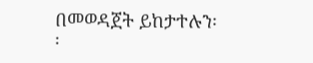በመወዳጀት ይከታተሉን፡፡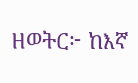ዘወትር፦ ከእኛ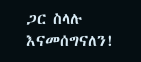ጋር ስላሉ እናመሰግናለን!